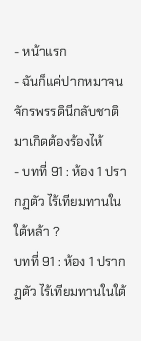- หน้าแรก
- ฉันก็แค่ปากหมาจนจักรพรรดินีกลับชาติมาเกิดต้องร้องไห้
- บทที่ 91 : ห้อง 1 ปรากฏตัว ไร้เทียมทานในใต้หล้า ?
บทที่ 91 : ห้อง 1 ปรากฏตัว ไร้เทียมทานในใต้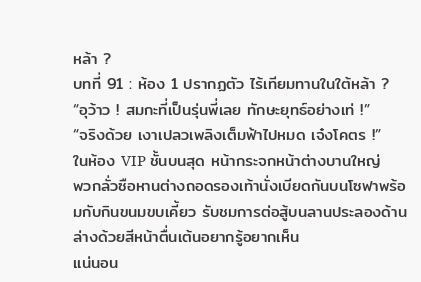หล้า ?
บทที่ 91 : ห้อง 1 ปรากฏตัว ไร้เทียมทานในใต้หล้า ?
“อุว้าว ! สมกะที่เป็นรุ่นพี่เลย ทักษะยุทธ์อย่างเท่ !”
“จริงด้วย เงาเปลวเพลิงเต็มฟ้าไปหมด เจ๋งโคตร !”
ในห้อง VIP ชั้นบนสุด หน้ากระจกหน้าต่างบานใหญ่
พวกลั่วซือหานต่างถอดรองเท้านั่งเบียดกันบนโซฟาพร้อมกับกินขนมขบเคี้ยว รับชมการต่อสู้บนลานประลองด้านล่างด้วยสีหน้าตื่นเต้นอยากรู้อยากเห็น
แน่นอน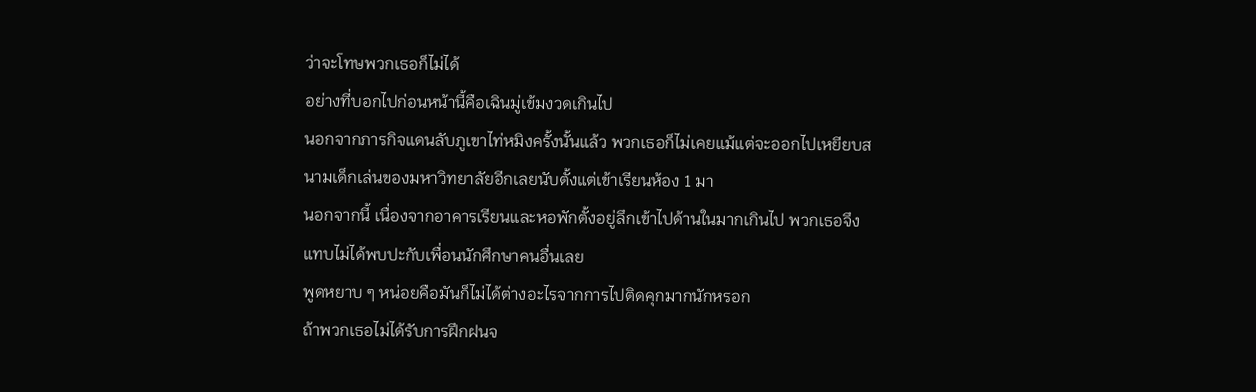ว่าจะโทษพวกเธอก็ไม่ได้
อย่างที่บอกไปก่อนหน้านี้คือเฉินมู่เข้มงวดเกินไป
นอกจากภารกิจแดนลับภูเขาไท่หมิงครั้งนั้นแล้ว พวกเธอก็ไม่เคยแม้แต่จะออกไปเหยียบสนามเด็กเล่นของมหาวิทยาลัยอีกเลยนับตั้งแต่เข้าเรียนห้อง 1 มา
นอกจากนี้ เนื่องจากอาคารเรียนและหอพักตั้งอยู่ลึกเข้าไปด้านในมากเกินไป พวกเธอจึงแทบไม่ได้พบปะกับเพื่อนนักศึกษาคนอื่นเลย
พูดหยาบ ๆ หน่อยคือมันก็ไม่ได้ต่างอะไรจากการไปติดคุกมากนักหรอก
ถ้าพวกเธอไม่ได้รับการฝึกฝนจ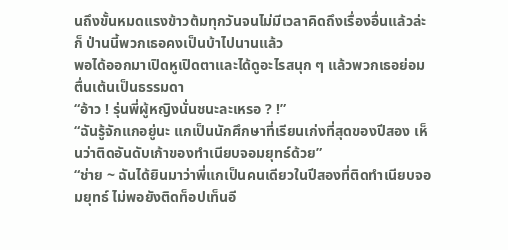นถึงขั้นหมดแรงข้าวต้มทุกวันจนไม่มีเวลาคิดถึงเรื่องอื่นแล้วล่ะก็ ป่านนี้พวกเธอคงเป็นบ้าไปนานแล้ว
พอได้ออกมาเปิดหูเปิดตาและได้ดูอะไรสนุก ๆ แล้วพวกเธอย่อมตื่นเต้นเป็นธรรมดา
“อ้าว ! รุ่นพี่ผู้หญิงนั่นชนะละเหรอ ? !”
“ฉันรู้จักแกอยู่นะ แกเป็นนักศึกษาที่เรียนเก่งที่สุดของปีสอง เห็นว่าติดอันดับเก้าของทำเนียบจอมยุทธ์ด้วย”
“ช่าย ~ ฉันได้ยินมาว่าพี่แกเป็นคนเดียวในปีสองที่ติดทำเนียบจอมยุทธ์ ไม่พอยังติดท็อปเท็นอี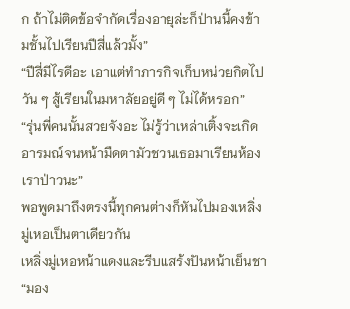ก ถ้าไม่ติดข้อจำกัดเรื่องอายุล่ะก็ป่านนี้คงข้ามชั้นไปเรียนปีสี่แล้วมั้ง”
“ปีสี่มีไรดีอะ เอาแต่ทำภารกิจเก็บหน่วยกิตไปวัน ๆ สู้เรียนในมหาลัยอยู่ดี ๆ ไม่ได้หรอก”
“รุ่นพี่คนนั้นสวยจังอะ ไม่รู้ว่าเหล่าเติ้งจะเกิดอารมณ์จนหน้ามืดตามัวชวนเธอมาเรียนห้องเราป่าวนะ”
พอพูดมาถึงตรงนี้ทุกคนต่างก็หันไปมองเหลิ่งมู่เหอเป็นตาเดียวกัน
เหลิ่งมู่เหอหน้าแดงและรีบแสร้งปันหน้าเย็นชา
“มอง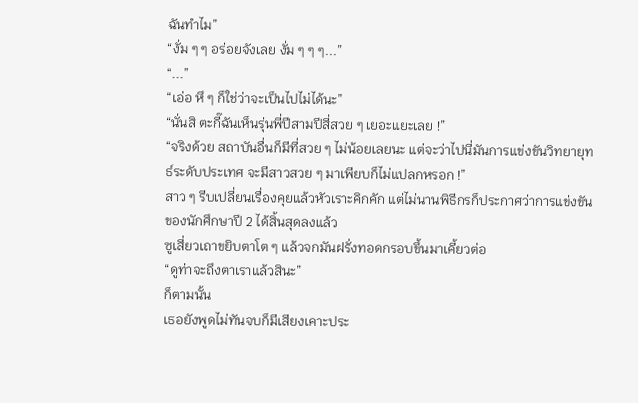ฉันทำไม”
“งั่ม ๆ ๆ อร่อยจังเลย งั่ม ๆ ๆ ๆ...”
“...”
“เอ่อ หึ ๆ ก็ใช่ว่าจะเป็นไปไม่ได้นะ”
“นั่นสิ ตะกี๊ฉันเห็นรุ่นพี่ปีสามปีสี่สวย ๆ เยอะแยะเลย !”
“จริงด้วย สถาบันอื่นก็มีที่สวย ๆ ไม่น้อยเลยนะ แต่จะว่าไปนี่มันการแข่งขันวิทยายุทธ์ระดับประเทศ จะมีสาวสวย ๆ มาเพียบก็ไม่แปลกหรอก !”
สาว ๆ รีบเปลี่ยนเรื่องคุยแล้วหัวเราะคิกคัก แต่ไม่นานพิธีกรก็ประกาศว่าการแข่งขันของนักศึกษาปี 2 ได้สิ้นสุดลงแล้ว
ซูเสี่ยวเถาขยิบตาโต ๆ แล้วจกมันฝรั่งทอดกรอบขึ้นมาเคี้ยวต่อ
“ดูท่าจะถึงตาเราแล้วสินะ”
ก็ตามนั้น
เธอยังพูดไม่ทันจบก็มีเสียงเคาะประ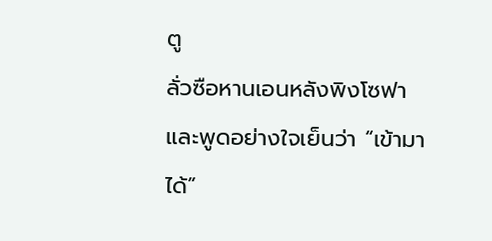ตู
ลั่วซือหานเอนหลังพิงโซฟาและพูดอย่างใจเย็นว่า “เข้ามาได้”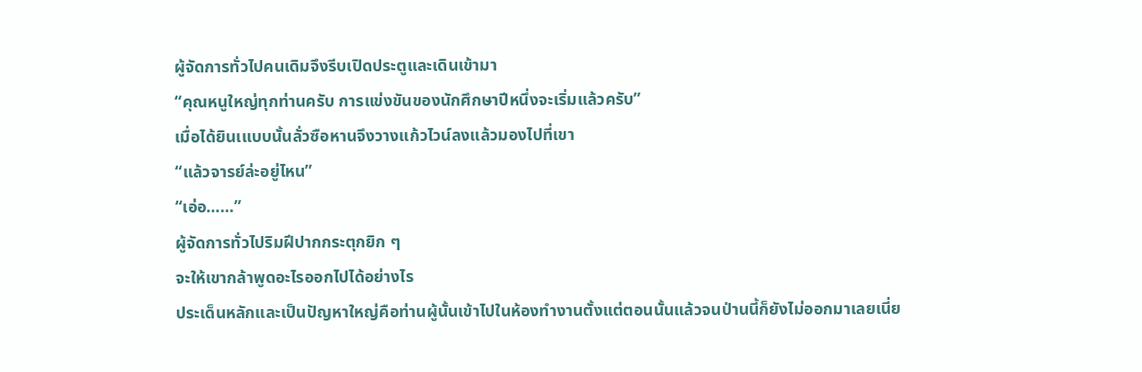ผู้จัดการทั่วไปคนเดิมจึงรีบเปิดประตูและเดินเข้ามา
“คุณหนูใหญ่ทุกท่านครับ การแข่งขันของนักศึกษาปีหนึ่งจะเริ่มแล้วครับ”
เมื่อได้ยินเแบบนั้นลั่วซือหานจึงวางแก้วไวน์ลงแล้วมองไปที่เขา
“แล้วจารย์ล่ะอยู่ไหน”
“เอ่อ……”
ผู้จัดการทั่วไปริมฝีปากกระตุกยิก ๆ
จะให้เขากล้าพูดอะไรออกไปได้อย่างไร
ประเด็นหลักและเป็นปัญหาใหญ่คือท่านผู้นั้นเข้าไปในห้องทำงานตั้งแต่ตอนนั้นแล้วจนป่านนี้ก็ยังไม่ออกมาเลยเนี่ย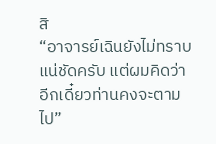สิ
“อาจารย์เฉินยังไม่ทราบแน่ชัดครับ แต่ผมคิดว่าอีกเดี๋ยวท่านคงจะตามไป”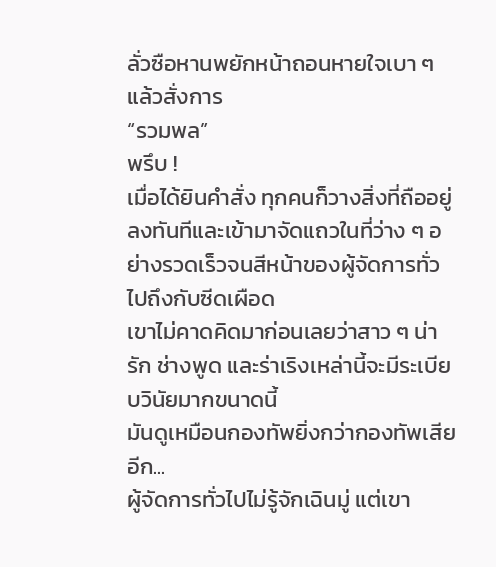ลั่วซือหานพยักหน้าถอนหายใจเบา ๆ แล้วสั่งการ
“รวมพล”
พรึบ !
เมื่อได้ยินคำสั่ง ทุกคนก็วางสิ่งที่ถืออยู่ลงทันทีและเข้ามาจัดแถวในที่ว่าง ๆ อย่างรวดเร็วจนสีหน้าของผู้จัดการทั่วไปถึงกับซีดเผือด
เขาไม่คาดคิดมาก่อนเลยว่าสาว ๆ น่ารัก ช่างพูด และร่าเริงเหล่านี้จะมีระเบียบวินัยมากขนาดนี้
มันดูเหมือนกองทัพยิ่งกว่ากองทัพเสียอีก...
ผู้จัดการทั่วไปไม่รู้จักเฉินมู่ แต่เขา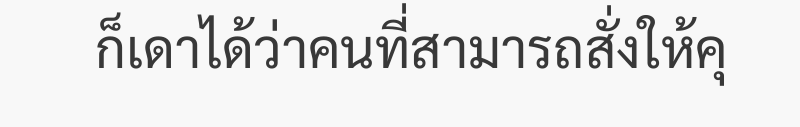ก็เดาได้ว่าคนที่สามารถสั่งให้คุ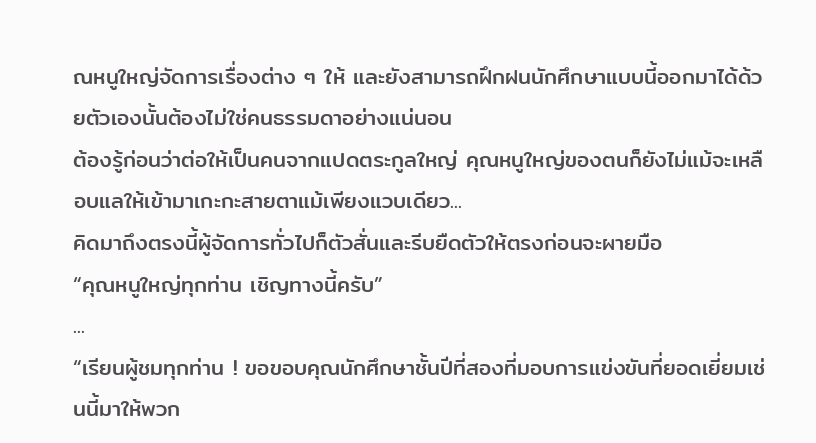ณหนูใหญ่จัดการเรื่องต่าง ๆ ให้ และยังสามารถฝึกฝนนักศึกษาแบบนี้ออกมาได้ด้วยตัวเองนั้นต้องไม่ใช่คนธรรมดาอย่างแน่นอน
ต้องรู้ก่อนว่าต่อให้เป็นคนจากแปดตระกูลใหญ่ คุณหนูใหญ่ของตนก็ยังไม่แม้จะเหลือบแลให้เข้ามาเกะกะสายตาแม้เพียงแวบเดียว...
คิดมาถึงตรงนี้ผู้จัดการทั่วไปก็ตัวสั่นและรีบยืดตัวให้ตรงก่อนจะผายมือ
“คุณหนูใหญ่ทุกท่าน เชิญทางนี้ครับ”
...
“เรียนผู้ชมทุกท่าน ! ขอขอบคุณนักศึกษาชั้นปีที่สองที่มอบการแข่งขันที่ยอดเยี่ยมเช่นนี้มาให้พวก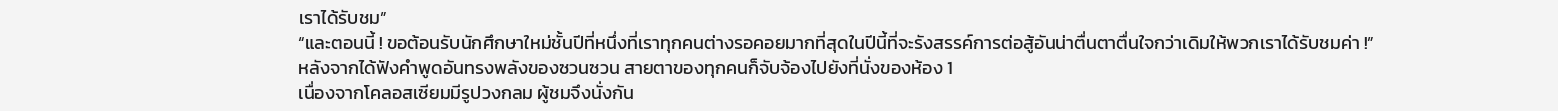เราได้รับชม”
“และตอนนี้ ! ขอต้อนรับนักศึกษาใหม่ชั้นปีที่หนึ่งที่เราทุกคนต่างรอคอยมากที่สุดในปีนี้ที่จะรังสรรค์การต่อสู้อันน่าตื่นตาตื่นใจกว่าเดิมให้พวกเราได้รับชมค่า !”
หลังจากได้ฟังคำพูดอันทรงพลังของซวนซวน สายตาของทุกคนก็จับจ้องไปยังที่นั่งของห้อง 1
เนื่องจากโคลอสเซียมมีรูปวงกลม ผู้ชมจึงนั่งกัน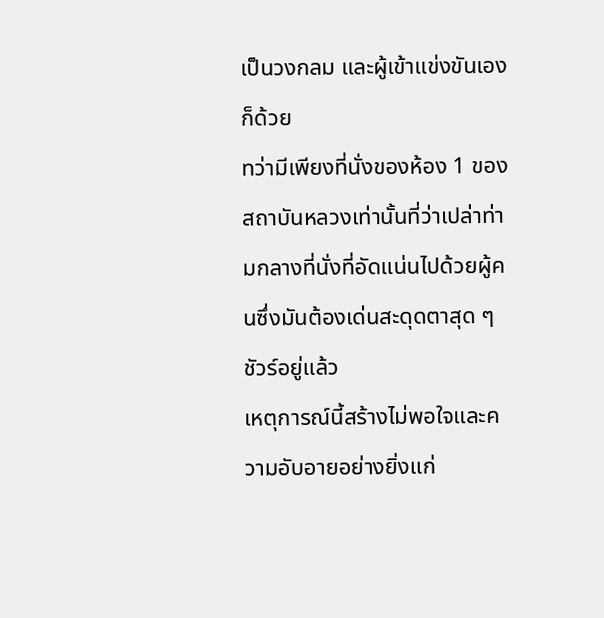เป็นวงกลม และผู้เข้าแข่งขันเองก็ด้วย
ทว่ามีเพียงที่นั่งของห้อง 1 ของสถาบันหลวงเท่านั้นที่ว่าเปล่าท่ามกลางที่นั่งที่อัดแน่นไปด้วยผู้คนซึ่งมันต้องเด่นสะดุดตาสุด ๆ ชัวร์อยู่แล้ว
เหตุการณ์นี้สร้างไม่พอใจและความอับอายอย่างยิ่งแก่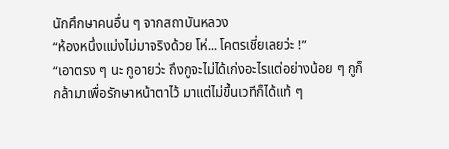นักศึกษาคนอื่น ๆ จากสถาบันหลวง
“ห้องหนึ่งแม่งไม่มาจริงด้วย โห่... โคตรเชี่ยเลยว่ะ !”
“เอาตรง ๆ นะ กูอายว่ะ ถึงกูจะไม่ได้เก่งอะไรแต่อย่างน้อย ๆ กูก็กล้ามาเพื่อรักษาหน้าตาไว้ มาแต่ไม่ขึ้นเวทีก็ได้แท้ ๆ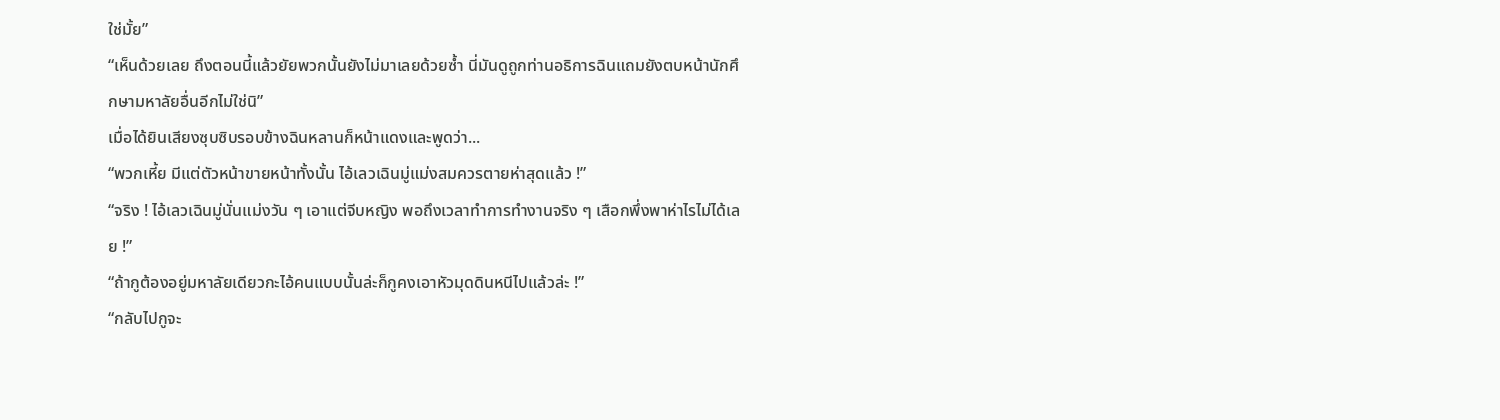ใช่มั้ย”
“เห็นด้วยเลย ถึงตอนนี้แล้วยัยพวกนั้นยังไม่มาเลยด้วยซ้ำ นี่มันดูถูกท่านอธิการฉินแถมยังตบหน้านักศึกษามหาลัยอื่นอีกไม่ใช่นิ”
เมื่อได้ยินเสียงซุบซิบรอบข้างฉินหลานก็หน้าแดงและพูดว่า...
“พวกเหี้ย มีแต่ตัวหน้าขายหน้าทั้งนั้น ไอ้เลวเฉินมู่แม่งสมควรตายห่าสุดแล้ว !”
“จริง ! ไอ้เลวเฉินมู่นั่นแม่งวัน ๆ เอาแต่จีบหญิง พอถึงเวลาทำการทำงานจริง ๆ เสือกพึ่งพาห่าไรไม่ได้เลย !”
“ถ้ากูต้องอยู่มหาลัยเดียวกะไอ้คนแบบนั้นล่ะก็กูคงเอาหัวมุดดินหนีไปแล้วล่ะ !”
“กลับไปกูจะ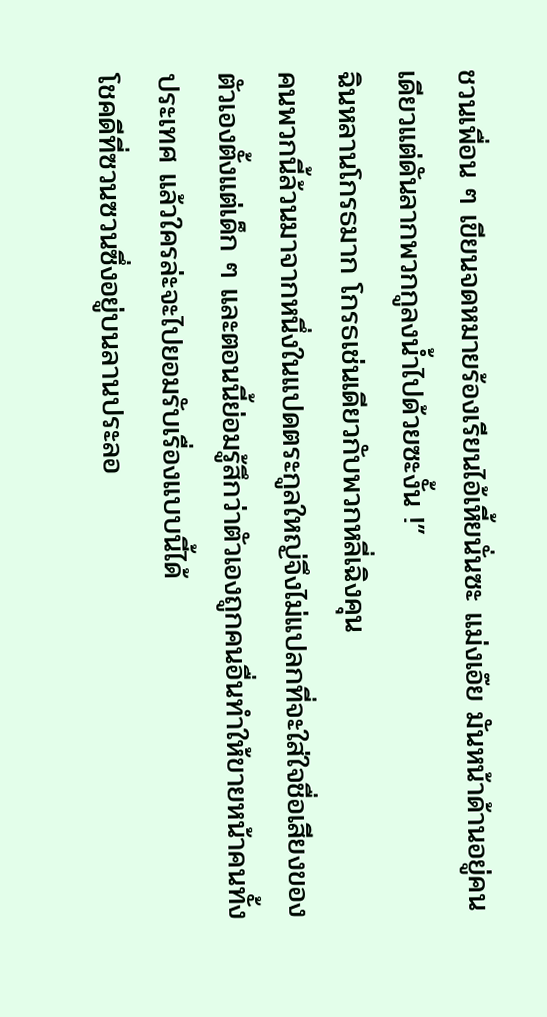ชวนเพื่อน ๆ เขียนจดหมายร้องเรียนไอ้เหี้ยนั่นซะ แม่งเอ๊ย มันหน้าด้านอยู่คนเดียวแต่ดันลากพวกกูลงน้ำไปด้วยซะงั้น !”
ฉินหลานโกรธมาก โกรธเช่นเดียวกับพวกหลี่เฉิงคุน
คนพวกนี้ล้วนมาจากหนึ่งในแปดตระกูลใหญ่จึงไม่แปลกที่จะใส่ใจชื่อเสียงของตัวเองตั้งแต่เด็ก ๆ และตอนนี้ย่อมรู้สึกว่าตัวเองถูกคนอื่นทำให้ขายหน้าคนทั้งประเทศ แล้วใครล่ะจะไปยอมรับเรื่องแบบนี้ได้
โชคดีที่ซวนซวนซึ่งอยู่บนลานประลอ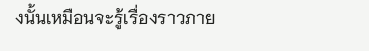งนั้นเหมือนจะรู้เรื่องราวภาย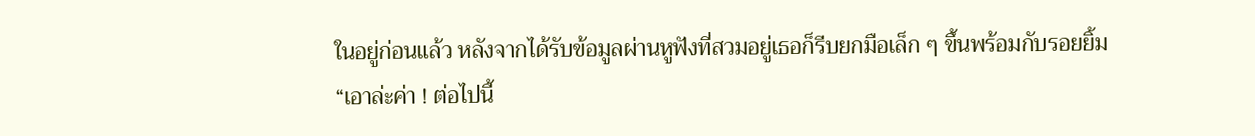ในอยู่ก่อนแล้ว หลังจากได้รับข้อมูลผ่านหูฟังที่สวมอยู่เธอก็รีบยกมือเล็ก ๆ ขึ้นพร้อมกับรอยยิ้ม
“เอาล่ะค่า ! ต่อไปนี้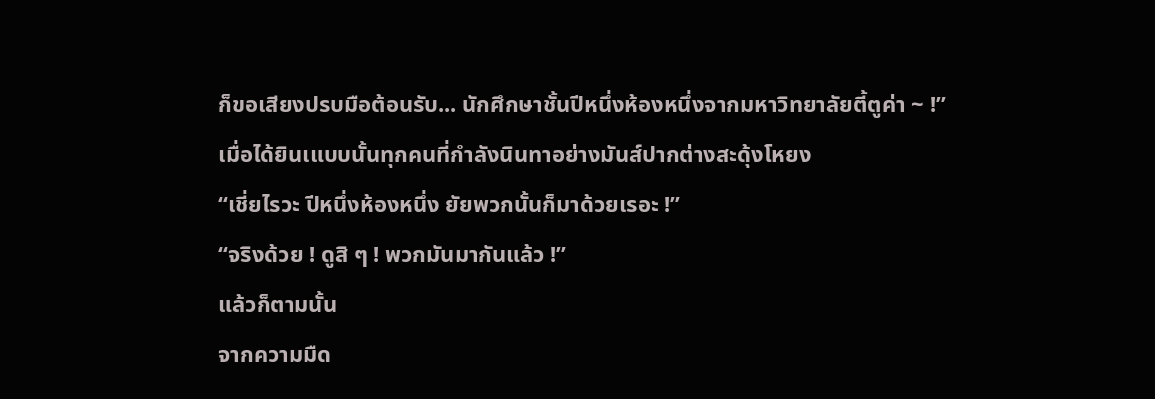ก็ขอเสียงปรบมือต้อนรับ... นักศึกษาชั้นปีหนึ่งห้องหนึ่งจากมหาวิทยาลัยตี้ตูค่า ~ !”
เมื่อได้ยินเแบบนั้นทุกคนที่กำลังนินทาอย่างมันส์ปากต่างสะดุ้งโหยง
“เชี่ยไรวะ ปีหนึ่งห้องหนึ่ง ยัยพวกนั้นก็มาด้วยเรอะ !”
“จริงด้วย ! ดูสิ ๆ ! พวกมันมากันแล้ว !”
แล้วก็ตามนั้น
จากความมืด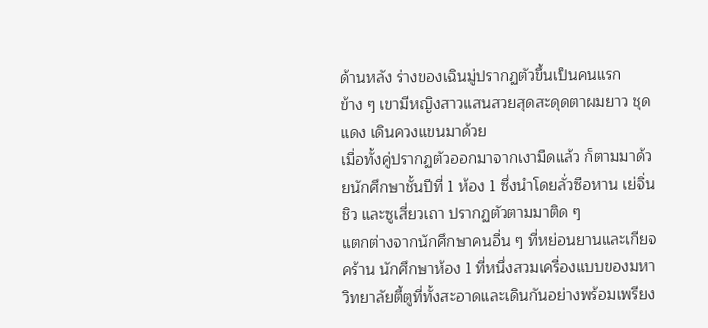ด้านหลัง ร่างของเฉินมู่ปรากฏตัวขึ้นเป็นคนแรก
ข้าง ๆ เขามีหญิงสาวแสนสวยสุดสะดุดตาผมยาว ชุดแดง เดินควงแขนมาด้วย
เมื่อทั้งคู่ปรากฏตัวออกมาจากเงามืดแล้ว ก็ตามมาด้วยนักศึกษาชั้นปีที่ 1 ห้อง 1 ซึ่งนำโดยลั่วซือหาน เย่จิ่นชิว และซูเสี่ยวเถา ปรากฏตัวตามมาติด ๆ
แตกต่างจากนักศึกษาคนอื่น ๆ ที่หย่อนยานและเกียจคร้าน นักศึกษาห้อง 1 ที่หนึ่งสวมเครื่องแบบของมหาวิทยาลัยตี้ตูที่ทั้งสะอาดและเดินกันอย่างพร้อมเพรียง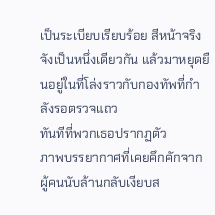เป็นระเบียบเรียบร้อย สีหน้าจริงจังเป็นหนึ่งเดียวกัน แล้วมาหยุดยืนอยู่ในที่โล่งราวกับกองทัพที่กำลังรอตรวจแถว
ทันทีที่พวกเธอปรากฏตัว
ภาพบรรยากาศที่เคยคึกคักจากผู้คนนับล้านกลับเงียบส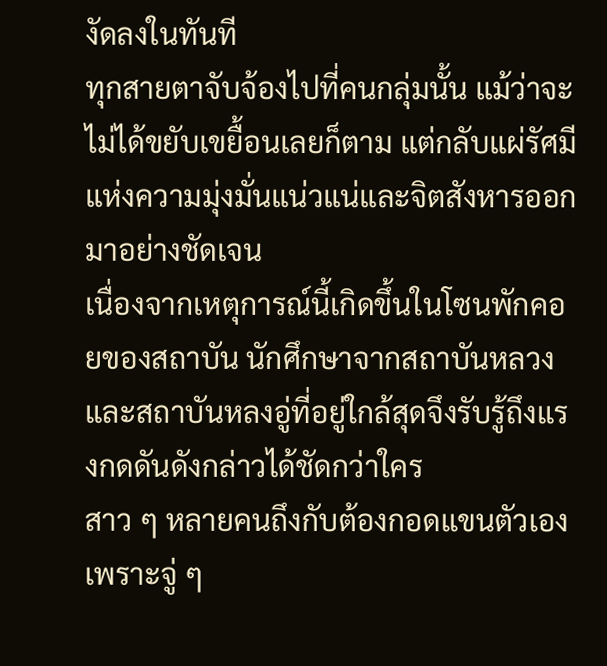งัดลงในทันที
ทุกสายตาจับจ้องไปที่คนกลุ่มนั้น แม้ว่าจะไม่ได้ขยับเขยื้อนเลยก็ตาม แต่กลับแผ่รัศมีแห่งความมุ่งมั่นแน่วแน่และจิตสังหารออกมาอย่างชัดเจน
เนื่องจากเหตุการณ์นี้เกิดขึ้นในโซนพักคอยของสถาบัน นักศึกษาจากสถาบันหลวงและสถาบันหลงอู่ที่อยู่ใกล้สุดจึงรับรู้ถึงแรงกดดันดังกล่าวได้ชัดกว่าใคร
สาว ๆ หลายคนถึงกับต้องกอดแขนตัวเองเพราะจู่ ๆ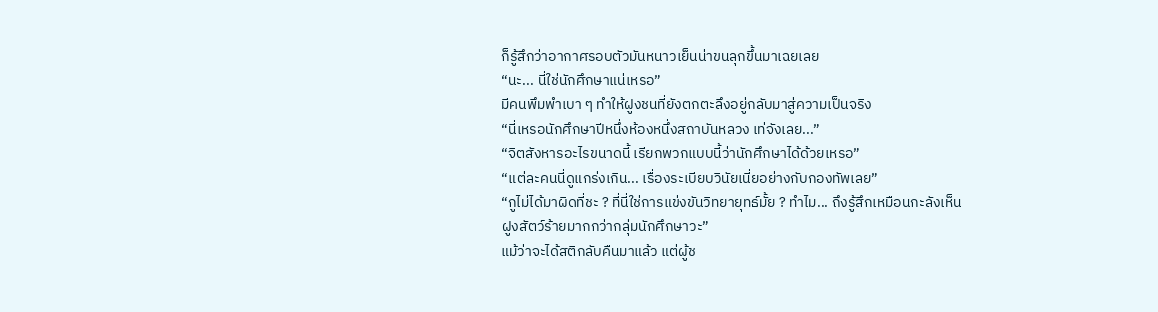ก็รู้สึกว่าอากาศรอบตัวมันหนาวเย็นน่าขนลุกขึ้นมาเฉยเลย
“นะ... นี่ใช่นักศึกษาแน่เหรอ”
มีคนพึมพำเบา ๆ ทำให้ฝูงชนที่ยังตกตะลึงอยู่กลับมาสู่ความเป็นจริง
“นี่เหรอนักศึกษาปีหนึ่งห้องหนึ่งสถาบันหลวง เท่จังเลย...”
“จิตสังหารอะไรขนาดนี้ เรียกพวกแบบนี้ว่านักศึกษาได้ด้วยเหรอ”
“แต่ละคนนี่ดูแกร่งเกิน... เรื่องระเบียบวินัยเนี่ยอย่างกับกองทัพเลย”
“กูไม่ได้มาผิดที่ชะ ? ที่นี่ใช่การแข่งขันวิทยายุทธ์มั้ย ? ทำไม... ถึงรู้สึกเหมือนกะลังเห็นฝูงสัตว์ร้ายมากกว่ากลุ่มนักศึกษาวะ”
แม้ว่าจะได้สติกลับคืนมาแล้ว แต่ผู้ช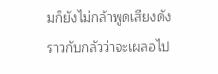มก็ยังไม่กล้าพูดเสียงดัง ราวกับกลัวว่าจะเผลอไป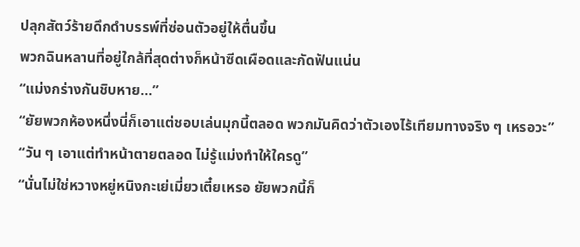ปลุกสัตว์ร้ายดึกดำบรรพ์ที่ซ่อนตัวอยู่ให้ตื่นขึ้น
พวกฉินหลานที่อยู่ใกล้ที่สุดต่างก็หน้าซีดเผือดและกัดฟันแน่น
“แม่งกร่างกันชิบหาย...”
“ยัยพวกห้องหนึ่งนี่ก็เอาแต่ชอบเล่นมุกนี้ตลอด พวกมันคิดว่าตัวเองไร้เทียมทางจริง ๆ เหรอวะ”
“วัน ๆ เอาแต่ทำหน้าตายตลอด ไม่รู้แม่งทำให้ใครดู”
“นั่นไม่ใช่หวางหยู่หนิงกะเย่เมี่ยวเตี๋ยเหรอ ยัยพวกนี้ก็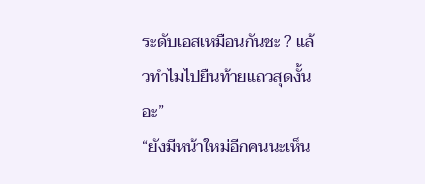ระดับเอสเหมือนกันชะ ? แล้วทำไมไปยืนท้ายแถวสุดงั้นอะ”
“ยังมีหน้าใหม่อีกคนนะเห็น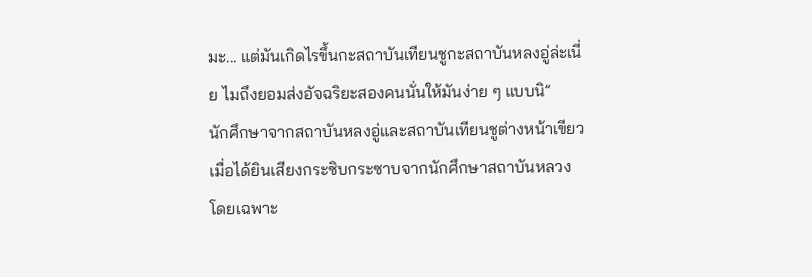มะ... แต่มันเกิดไรขึ้นกะสถาบันเทียนชูกะสถาบันหลงอู่ล่ะเนี่ย ไมถึงยอมส่งอัจฉริยะสองคนนั่นให้มันง่าย ๆ แบบนิ”
นักศึกษาจากสถาบันหลงอู่และสถาบันเทียนชูต่างหน้าเขียวเมื่อได้ยินเสียงกระซิบกระซาบจากนักศึกษาสถาบันหลวง
โดยเฉพาะ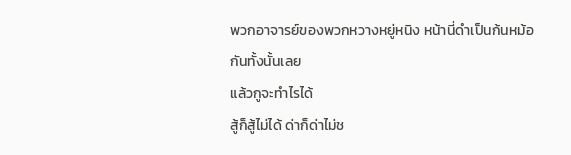พวกอาจารย์ของพวกหวางหยู่หนิง หน้านี่ดำเป็นก้นหม้อกันทั้งนั้นเลย
แล้วกูจะทำไรได้
สู้ก็สู้ไม่ได้ ด่าก็ด่าไม่ช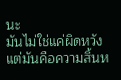นะ
มันไม่ใช่แค่ผิดหวัง แต่มันคือความสิ้นห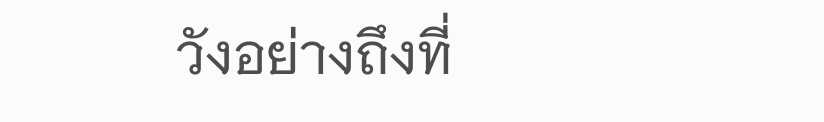วังอย่างถึงที่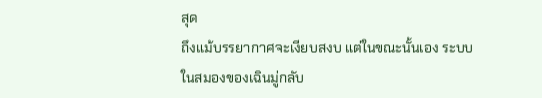สุด
ถึงแม้บรรยากาศจะเงียบสงบ แต่ในขณะนั้นเอง ระบบในสมองของเฉินมู่กลับ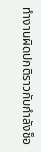ทำงานผิดปกติราวกับกำลังช็อ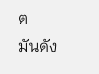ต
มันดัง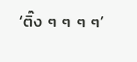‘ติ๊ง ๆ ๆ ๆ ๆ’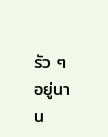รัว ๆ อยู่นาน